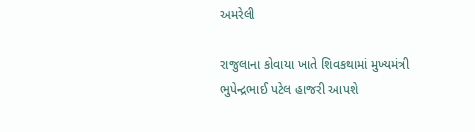અમરેલી

રાજુલાના કોવાયા ખાતે શિવકથામાં મુખ્યમંત્રી ભુપેન્દ્રભાઈ પટેલ હાજરી આપશે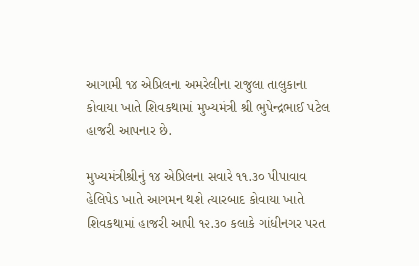આગામી ૧૪ એપ્રિલના અમરેલીના રાજુલા તાલુકાના કોવાયા ખાતે શિવકથામાં મુખ્યમંત્રી શ્રી ભુપેન્દ્રભાઈ પટેલ હાજરી આપનાર છે.

મુખ્યમંત્રીશ્રીનું ૧૪ એપ્રિલના સવારે ૧૧.૩૦ પીપાવાવ હેલિપેડ ખાતે આગમન થશે ત્યારબાદ કોવાયા ખાતે શિવકથામાં હાજરી આપી ૧૨.૩૦ કલાકે ગાંધીનગર પરત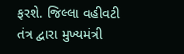ફરશે. જિલ્લા વહીવટી તંત્ર દ્વારા મુખ્યમંત્રી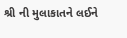શ્રી ની મુલાકાતને લઈને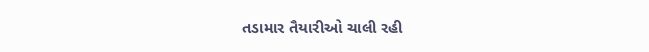તડામાર તૈયારીઓ ચાલી રહી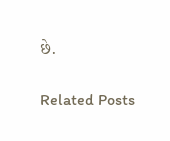છે.

Related Posts